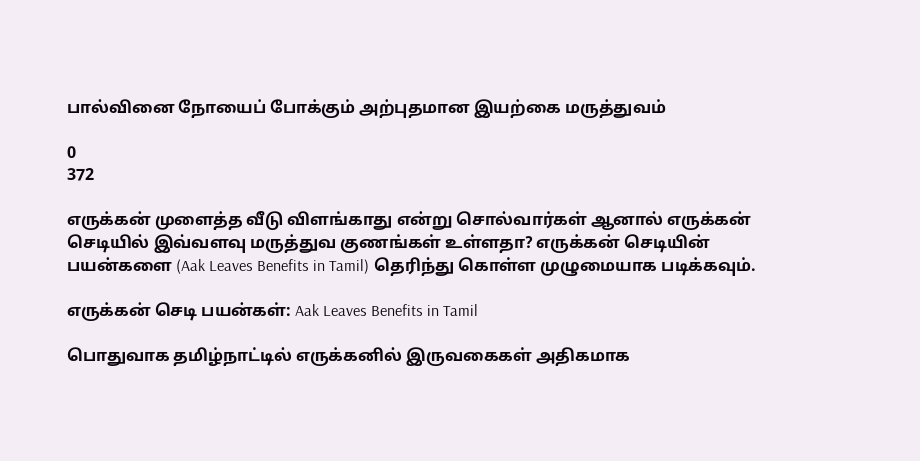பால்வினை நோயைப் போக்கும் அற்புதமான இயற்கை மருத்துவம்

0
372

எருக்கன் முளைத்த வீடு விளங்காது என்று சொல்வார்கள் ஆனால் எருக்கன் செடியில் இவ்வளவு மருத்துவ குணங்கள் உள்ளதா? எருக்கன் செடியின் பயன்களை (Aak Leaves Benefits in Tamil) தெரிந்து கொள்ள முழுமையாக படிக்கவும்.

எருக்கன் செடி பயன்கள்: Aak Leaves Benefits in Tamil

பொதுவாக தமிழ்நாட்டில் எருக்கனில் இருவகைகள் அதிகமாக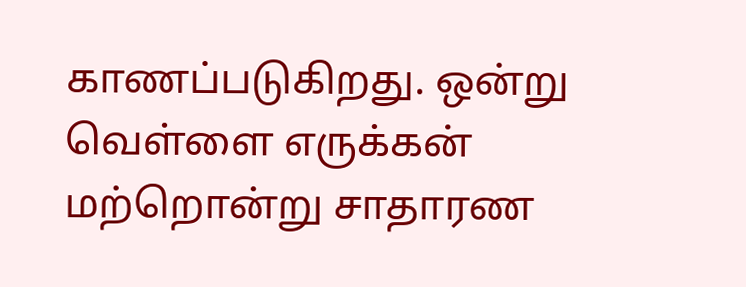காணப்படுகிறது. ஒன்று வெள்ளை எருக்கன் மற்றொன்று சாதாரண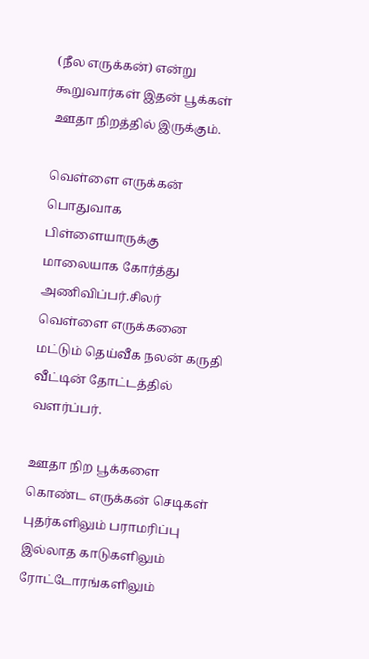(நீல எருக்கன்) என்று கூறுவார்கள் இதன் பூக்கள் ஊதா நிறத்தில் இருக்கும்.

வெள்ளை எருக்கன் பொதுவாக பிள்ளையாருக்கு மாலையாக கோர்த்து அணிவிப்பர்.சிலர் வெள்ளை எருக்கனை மட்டும் தெய்வீக நலன் கருதி வீட்டின் தோட்டத்தில் வளர்ப்பர்.

ஊதா நிற பூக்களை கொண்ட எருக்கன் செடிகள் புதர்களிலும் பராமரிப்பு இல்லாத காடுகளிலும் ரோட்டோரங்களிலும்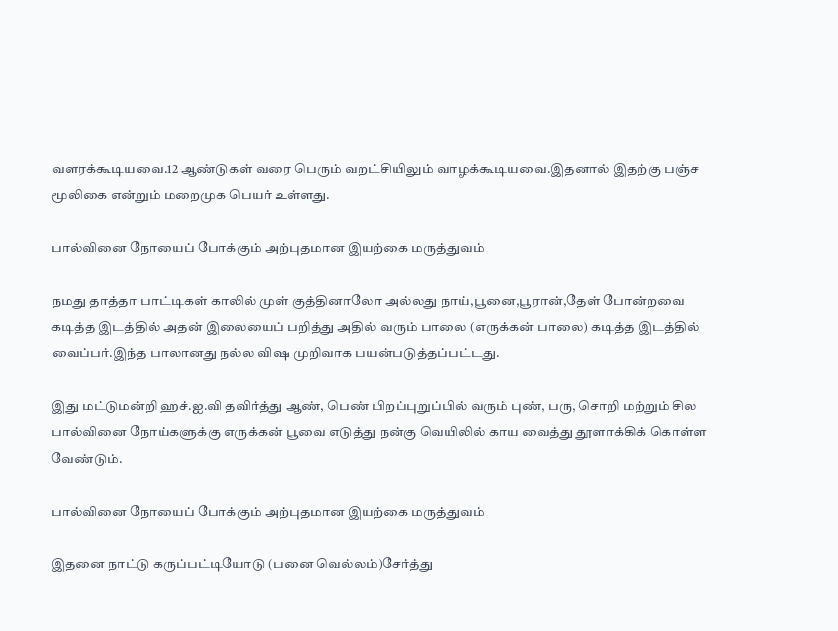வளரக்கூடியவை.12 ஆண்டுகள் வரை பெரும் வறட்சியிலும் வாழக்கூடியவை.இதனால் இதற்கு பஞ்ச மூலிகை என்றும் மறைமுக பெயர் உள்ளது.

பால்வினை நோயைப் போக்கும் அற்புதமான இயற்கை மருத்துவம்

நமது தாத்தா பாட்டிகள் காலில் முள் குத்தினாலோ அல்லது நாய்,பூனை,பூரான்,தேள் போன்றவை கடித்த இடத்தில் அதன் இலையைப் பறித்து அதில் வரும் பாலை (எருக்கன் பாலை) கடித்த இடத்தில் வைப்பர்.இந்த பாலானது நல்ல விஷ முறிவாக பயன்படுத்தப்பட்டது.

இது மட்டுமன்றி ஹச்.ஐ.வி தவிர்த்து ஆண், பெண் பிறப்புறுப்பில் வரும் புண், பரு, சொறி மற்றும் சில பால்வினை நோய்களுக்கு எருக்கன் பூவை எடுத்து நன்கு வெயிலில் காய வைத்து தூளாக்கிக் கொள்ள வேண்டும்.

பால்வினை நோயைப் போக்கும் அற்புதமான இயற்கை மருத்துவம்

இதனை நாட்டு கருப்பட்டியோடு (பனை வெல்லம்)சேர்த்து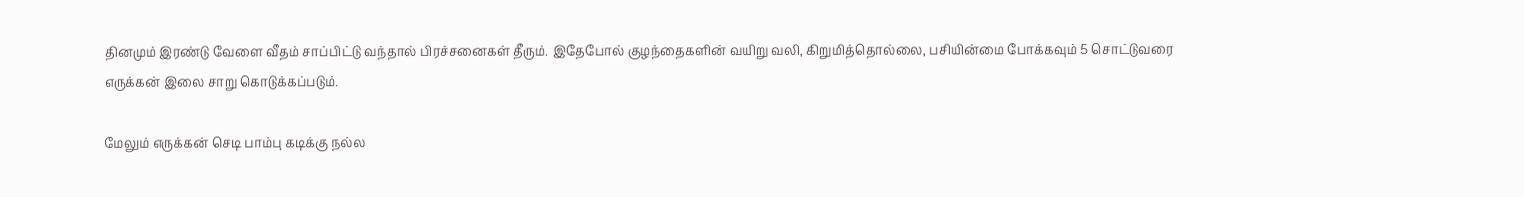தினமும் இரண்டு வேளை வீதம் சாப்பிட்டு வந்தால் பிரச்சனைகள் தீரும். இதேபோல் குழந்தைகளின் வயிறு வலி, கிறுமித்தொல்லை, பசியின்மை போக்கவும் 5 சொட்டுவரை எருக்கன் இலை சாறு கொடுக்கப்படும்.

மேலும் எருக்கன் செடி பாம்பு கடிக்கு நல்ல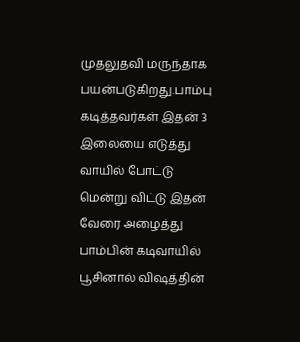முதலுதவி மருந்தாக பயன்படுகிறது.பாம்பு கடித்தவர்கள் இதன் 3 இலையை எடுத்து வாயில் போட்டு மென்று விட்டு இதன் வேரை அழைத்து பாம்பின் கடிவாயில் பூசினால் விஷத்தின்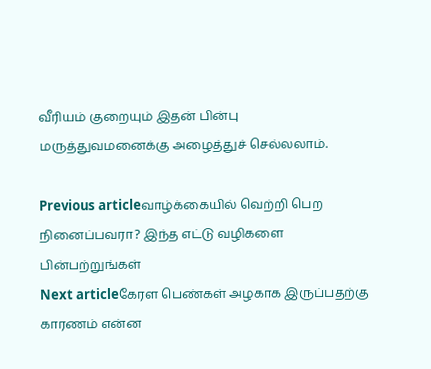வீரியம் குறையும் இதன் பின்பு மருத்துவமனைக்கு அழைத்துச் செல்லலாம்.

Previous articleவாழ்க்கையில் வெற்றி பெற நினைப்பவரா? இந்த எட்டு வழிகளை பின்பற்றுங்கள்
Next articleகேரள பெண்கள் அழகாக இருப்பதற்கு காரணம் என்ன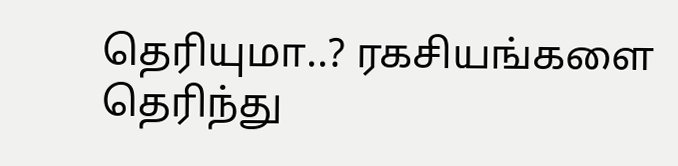தெரியுமா..? ரகசியங்களை தெரிந்து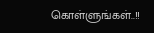கொள்ளுங்கள்..!!